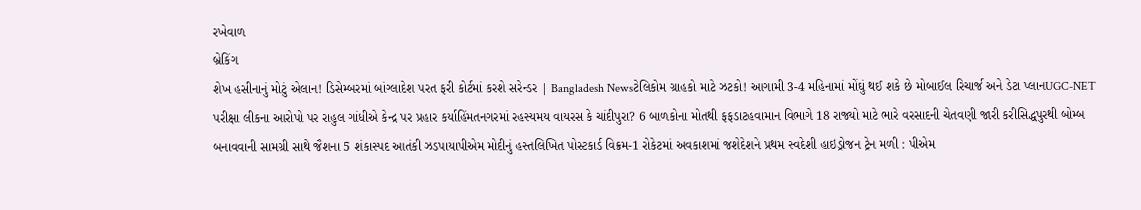રખેવાળ
બ્રેકિંગ
શેખ હસીનાનું મોટું એલાન! ડિસેમ્બરમાં બાંગ્લાદેશ પરત ફરી કોર્ટમાં કરશે સરેન્ડર | Bangladesh Newsટેલિકોમ ગ્રાહકો માટે ઝટકો! આગામી 3-4 મહિનામાં મોંઘું થઈ શકે છે મોબાઈલ રિચાર્જ અને ડેટા પ્લાનUGC-NET પરીક્ષા લીકના આરોપો પર રાહુલ ગાંધીએ કેન્દ્ર પર પ્રહાર કર્યાહિંમતનગરમાં રહસ્યમય વાયરસ કે ચાંદીપુરા? 6 બાળકોના મોતથી ફફડાટહવામાન વિભાગે 18 રાજ્યો માટે ભારે વરસાદની ચેતવણી જારી કરીસિદ્ધપુરથી બોમ્બ બનાવવાની સામગ્રી સાથે જૈશના 5 શંકાસ્પદ આતંકી ઝડપાયાપીએમ મોદીનું હસ્તલિખિત પોસ્ટકાર્ડ વિક્રમ-1 રોકેટમાં અવકાશમાં જશેદેશને પ્રથમ સ્વદેશી હાઇડ્રોજન ટ્રેન મળી : પીએમ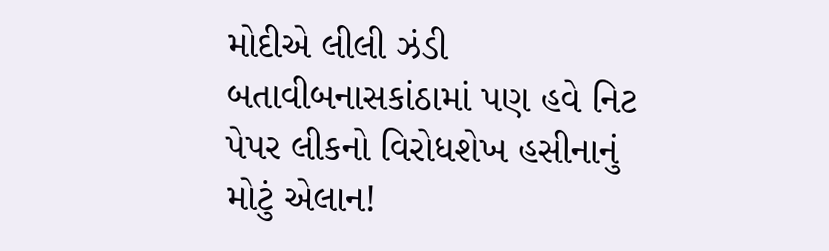મોદીએ લીલી ઝંડી બતાવીબનાસકાંઠામાં પણ હવે નિટ પેપર લીકનો વિરોધશેખ હસીનાનું મોટું એલાન!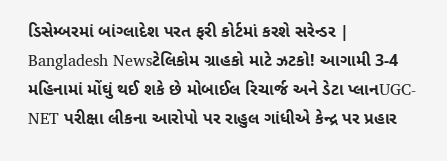ડિસેમ્બરમાં બાંગ્લાદેશ પરત ફરી કોર્ટમાં કરશે સરેન્ડર | Bangladesh Newsટેલિકોમ ગ્રાહકો માટે ઝટકો! આગામી 3-4 મહિનામાં મોંઘું થઈ શકે છે મોબાઈલ રિચાર્જ અને ડેટા પ્લાનUGC-NET પરીક્ષા લીકના આરોપો પર રાહુલ ગાંધીએ કેન્દ્ર પર પ્રહાર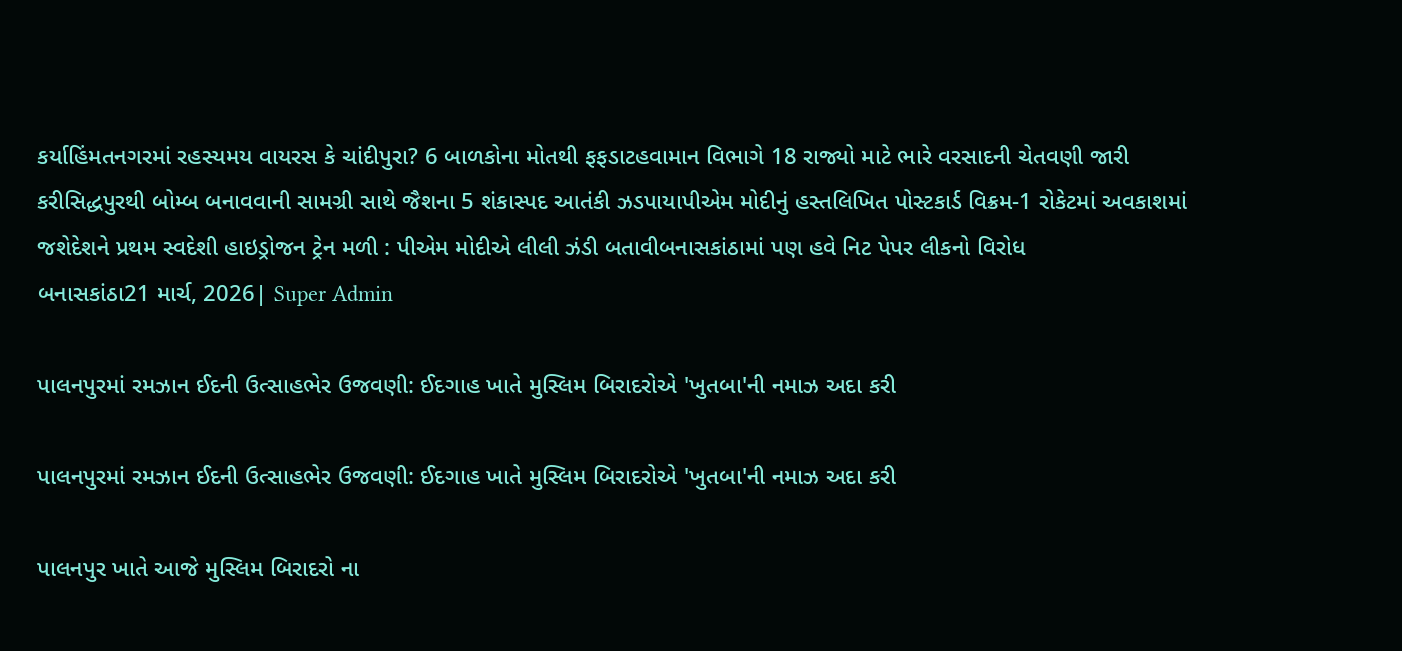કર્યાહિંમતનગરમાં રહસ્યમય વાયરસ કે ચાંદીપુરા? 6 બાળકોના મોતથી ફફડાટહવામાન વિભાગે 18 રાજ્યો માટે ભારે વરસાદની ચેતવણી જારી કરીસિદ્ધપુરથી બોમ્બ બનાવવાની સામગ્રી સાથે જૈશના 5 શંકાસ્પદ આતંકી ઝડપાયાપીએમ મોદીનું હસ્તલિખિત પોસ્ટકાર્ડ વિક્રમ-1 રોકેટમાં અવકાશમાં જશેદેશને પ્રથમ સ્વદેશી હાઇડ્રોજન ટ્રેન મળી : પીએમ મોદીએ લીલી ઝંડી બતાવીબનાસકાંઠામાં પણ હવે નિટ પેપર લીકનો વિરોધ
બનાસકાંઠા21 માર્ચ, 2026| Super Admin

પાલનપુરમાં રમઝાન ઈદની ઉત્સાહભેર ઉજવણી: ઈદગાહ ખાતે મુસ્લિમ બિરાદરોએ 'ખુતબા'ની નમાઝ અદા કરી

પાલનપુરમાં રમઝાન ઈદની ઉત્સાહભેર ઉજવણી: ઈદગાહ ખાતે મુસ્લિમ બિરાદરોએ 'ખુતબા'ની નમાઝ અદા કરી

પાલનપુર ખાતે આજે મુસ્લિમ બિરાદરો ના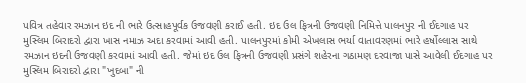પવિત્ર તહેવાર રમઝાન ઇદ ની ભારે ઉત્સાહપૂર્વક ઉજવણી કરાઈ હતી. ઇદ ઉલ ફિત્રની ઉજવણી નિમિત્તે પાલનપુર ની ઈદગાહ પર મુસ્લિમ બિરાદરો દ્વારા ખાસ નમાઝ અદા કરવામાં આવી હતી. પાલનપુરમાં કોમી એખલાસ ભર્યા વાતાવરણમાં ભારે હર્ષોલ્લાસ સાથે રમઝાન ઇદની ઉજવણી કરવામાં આવી હતી. જેમાં ઇદ ઉલ ફિત્રની ઉજવણી પ્રસંગે શહેરના ગઠામણ દરવાજા પાસે આવેલી ઈદગાહ પર મુસ્લિમ બિરાદરો દ્વારા "ખુદબા" ની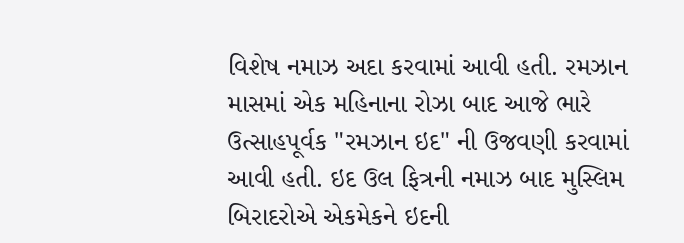વિશેષ નમાઝ અદા કરવામાં આવી હતી. રમઝાન માસમાં એક મહિનાના રોઝા બાદ આજે ભારે ઉત્સાહપૂર્વક "રમઝાન ઇદ" ની ઉજવણી કરવામાં આવી હતી. ઇદ ઉલ ફિત્રની નમાઝ બાદ મુસ્લિમ બિરાદરોએ એકમેકને ઇદની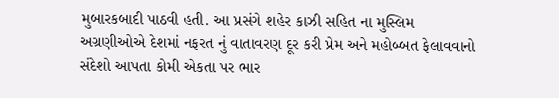મુબારકબાદી પાઠવી હતી. આ પ્રસંગે શહેર કાઝી સહિત ના મુસ્લિમ અગ્રણીઓએ દેશમાં નફરત નું વાતાવરણ દૂર કરી પ્રેમ અને મહોબ્બત ફેલાવવાનો સંદેશો આપતા કોમી એકતા પર ભાર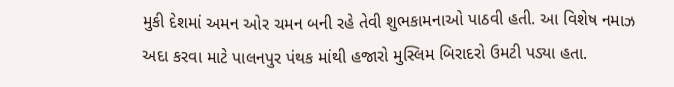મુકી દેશમાં અમન ઓર ચમન બની રહે તેવી શુભકામનાઓ પાઠવી હતી. આ વિશેષ નમાઝ અદા કરવા માટે પાલનપુર પંથક માંથી હજારો મુસ્લિમ બિરાદરો ઉમટી પડ્યા હતા.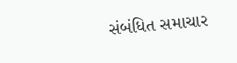સંબંધિત સમાચાર